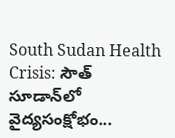South Sudan Health Crisis: సౌత్‌ సూడాన్‌లో వైద్యసంక్షోభం...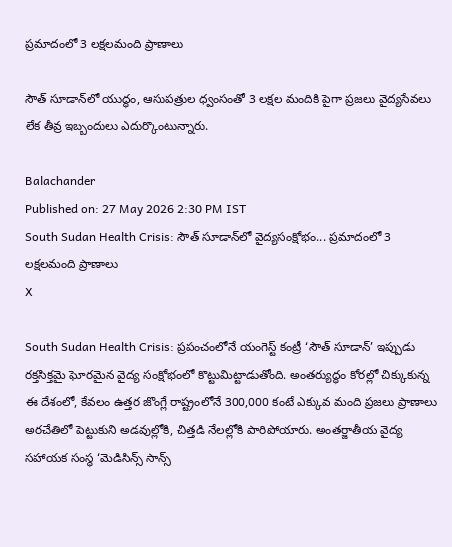ప్రమాదంలో 3 లక్షలమంది ప్రాణాలు

సౌత్‌ సూడాన్‌లో యుద్ధం, ఆసుపత్రుల ధ్వంసంతో 3 లక్షల మందికి పైగా ప్రజలు వైద్యసేవలు లేక తీవ్ర ఇబ్బందులు ఎదుర్కొంటున్నారు.

Balachander
Published on: 27 May 2026 2:30 PM IST
South Sudan Health Crisis: సౌత్‌ సూడాన్‌లో వైద్యసంక్షోభం... ప్రమాదంలో 3 లక్షలమంది ప్రాణాలు
X

South Sudan Health Crisis: ప్రపంచంలోనే యంగెస్ట్‌ కంట్రీ ‘సౌత్ సూడాన్’ ఇప్పుడు రక్తసిక్తమై ఘోరమైన వైద్య సంక్షోభంలో కొట్టుమిట్టాడుతోంది. అంతర్యుద్ధం కోరల్లో చిక్కుకున్న ఈ దేశంలో, కేవలం ఉత్తర జొంగ్లే రాష్ట్రంలోనే 300,000 కంటే ఎక్కువ మంది ప్రజలు ప్రాణాలు అరచేతిలో పెట్టుకుని అడవుల్లోకి, చిత్తడి నేలల్లోకి పారిపోయారు. అంతర్జాతీయ వైద్య సహాయక సంస్థ ‘మెడిసిన్స్ సాన్స్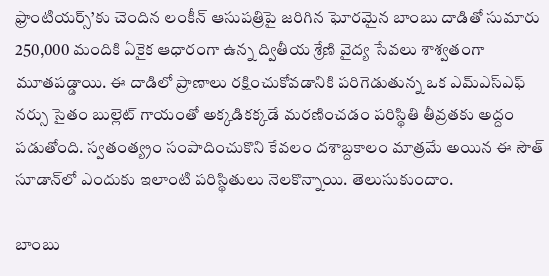ఫ్రాంటియర్స్’కు చెందిన లంకీన్ ఆసుపత్రిపై జరిగిన ఘోరమైన బాంబు దాడితో సుమారు 250,000 మందికి ఏకైక ఆధారంగా ఉన్న ద్వితీయ శ్రేణి వైద్య సేవలు శాశ్వతంగా మూతపడ్డాయి. ఈ దాడిలో ప్రాణాలు రక్షించుకోవడానికి పరిగెడుతున్న ఒక ఎమ్‌ఎస్‌ఎఫ్ నర్సు సైతం బుల్లెట్ గాయంతో అక్కడికక్కడే మరణించడం పరిస్థితి తీవ్రతకు అద్దం పడుతోంది. స్వతంత్య్రం సంపాదించుకొని కేవలం దశాబ్దకాలం మాత్రమే అయిన ఈ సౌత్‌ సూడాన్‌లో ఎందుకు ఇలాంటి పరిస్థితులు నెలకొన్నాయి. తెలుసుకుందాం.

బాంబు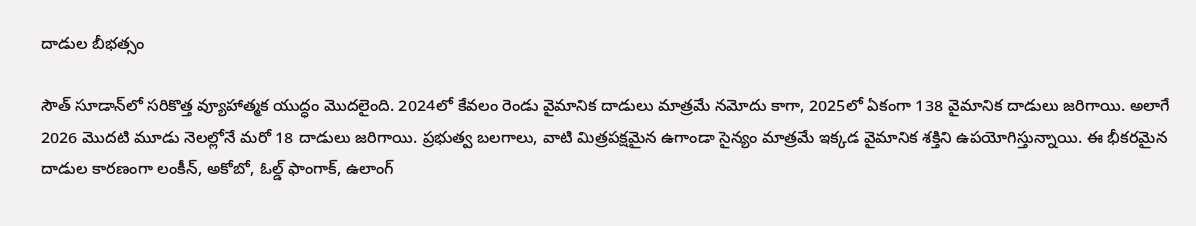దాడుల బీభత్సం

సౌత్ సూడాన్‌లో సరికొత్త వ్యూహాత్మక యుద్ధం మొదలైంది. 2024లో కేవలం రెండు వైమానిక దాడులు మాత్రమే నమోదు కాగా, 2025లో ఏకంగా 138 వైమానిక దాడులు జరిగాయి. అలాగే 2026 మొదటి మూడు నెలల్లోనే మరో 18 దాడులు జరిగాయి. ప్రభుత్వ బలగాలు, వాటి మిత్రపక్షమైన ఉగాండా సైన్యం మాత్రమే ఇక్కడ వైమానిక శక్తిని ఉపయోగిస్తున్నాయి. ఈ భీకరమైన దాడుల కారణంగా లంకీన్‌, అకోబో, ఓల్డ్‌ ఫాంగాక్‌, ఉలాంగ్‌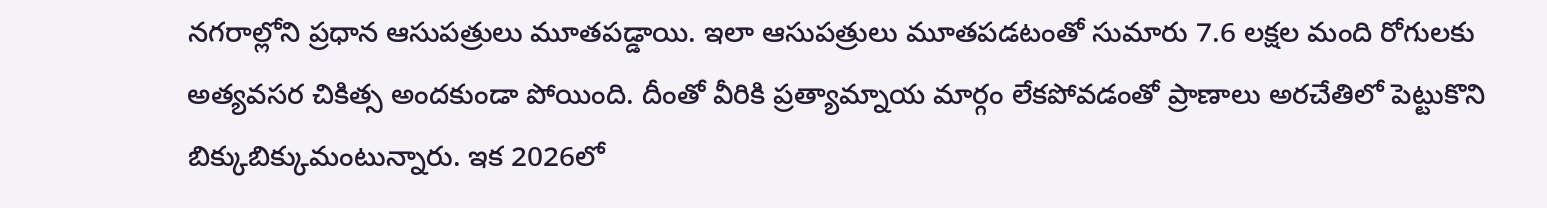నగరాల్లోని ప్రధాన ఆసుపత్రులు మూతపడ్డాయి. ఇలా ఆసుపత్రులు మూతపడటంతో సుమారు 7.6 లక్షల మంది రోగులకు అత్యవసర చికిత్స అందకుండా పోయింది. దీంతో వీరికి ప్రత్యామ్నాయ మార్గం లేకపోవడంతో ప్రాణాలు అరచేతిలో పెట్టుకొని బిక్కుబిక్కుమంటున్నారు. ఇక 2026లో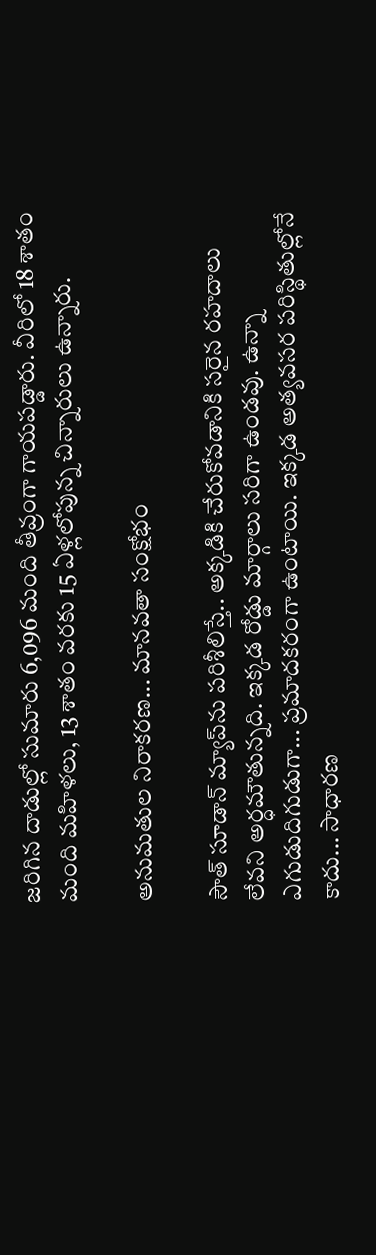జరిగిన దాడుల్లో సుమారు 6,096 మంది తీవ్రంగా గాయపడ్డారు. వీరిలో 18 శాతం మంది మహిళలు, 13 శాతం వరకు 15 ఏళ్లలోపున్న చిన్నారులు ఉన్నారు.

అనుమతుల నిరాకరణ... మానవతా సంక్షోభం

సౌత్‌ సూడాన్‌ మ్యాప్‌ను పరిశీలిస్తే.. అక్కడికి చేరుకోవడానికి సరైన రహదాలు లేవని అర్ధమౌతున్నది. ఇక్కడ రోడ్డు మార్గాలు సరిగా ఉండవు. ఉన్నా ఎగుడుదిగుడుగా... ప్రమాదకరంగా ఉంటాయి. ఇక్కడ అత్యవసర పరిస్థితుల్లోనే కాదు... సాధారణ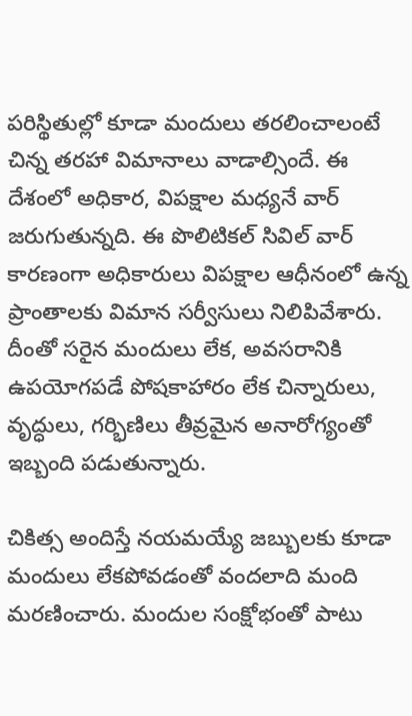పరిస్థితుల్లో కూడా మందులు తరలించాలంటే చిన్న తరహా విమానాలు వాడాల్సిందే. ఈ దేశంలో అధికార, విపక్షాల మధ్యనే వార్‌ జరుగుతున్నది. ఈ పొలిటికల్‌ సివిల్‌ వార్‌ కారణంగా అధికారులు విపక్షాల ఆధీనంలో ఉన్న ప్రాంతాలకు విమాన సర్వీసులు నిలిపివేశారు. దీంతో సరైన మందులు లేక, అవసరానికి ఉపయోగపడే పోషకాహారం లేక చిన్నారులు, వృద్ధులు, గర్భిణిలు తీవ్రమైన అనారోగ్యంతో ఇబ్బంది పడుతున్నారు.

చికిత్స అందిస్తే నయమయ్యే జబ్బులకు కూడా మందులు లేకపోవడంతో వందలాది మంది మరణించారు. మందుల సంక్షోభంతో పాటు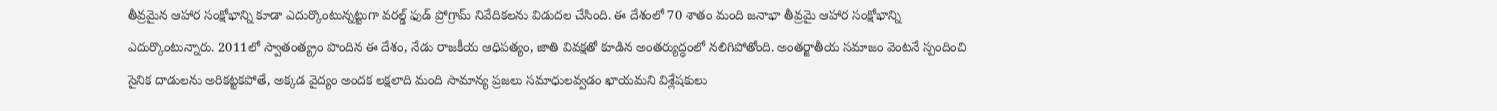తీవ్రమైన ఆహార సంక్షోభాన్ని కూడా ఎదుర్కొంటున్నట్టుగా వరల్డ్‌ ఫుడ్‌ ప్రోగ్రామ్‌ నివేదికలను విడుదల చేసింది. ఈ దేశంలో 70 శాతం మంది జనాభా తీవ్రమై ఆహార సంక్షోభాన్ని ఎదుర్కొంటున్నారు. 2011లో స్వాతంత్య్రం పొందిన ఈ దేశం, నేడు రాజకీయ ఆధిపత్యం, జాతి వివక్షతో కూడిన అంతర్యుద్ధంలో నలిగిపోతోంది. అంతర్జాతీయ సమాజం వెంటనే స్పందించి సైనిక దాడులను అరికట్టకపోతే, అక్కడ వైద్యం అందక లక్షలాది మంది సామాన్య ప్రజలు సమాధులవ్వడం ఖాయమని విశ్లేషకులు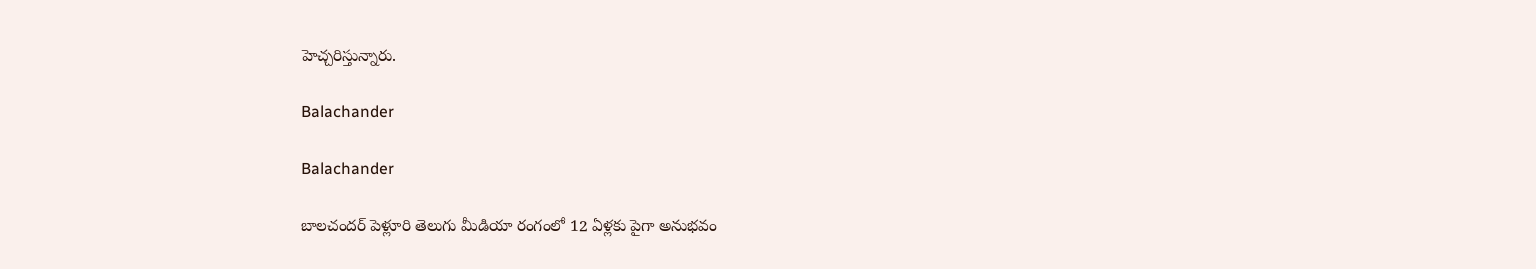హెచ్చరిస్తున్నారు.

Balachander

Balachander

బాలచందర్ పెళ్లూరి తెలుగు మీడియా రంగంలో 12 ఏళ్లకు పైగా అనుభవం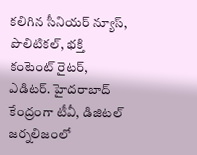కలిగిన సీనియర్ న్యూస్, పొలిటికల్, భక్తి కంటెంట్ రైటర్, ఎడిటర్. హైదరాబాద్ కేంద్రంగా టీవీ, డిజిటల్ జర్నలిజంలో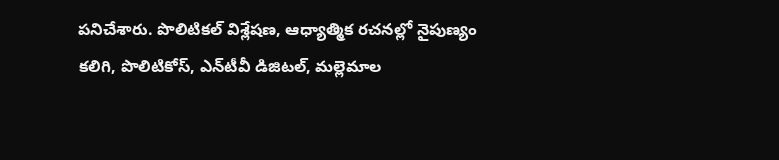పనిచేశారు. పొలిటికల్ విశ్లేషణ, ఆధ్యాత్మిక రచనల్లో నైపుణ్యం కలిగి, పొలిటికోస్, ఎన్‌టీవీ డిజిటల్, మల్లెమాల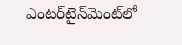ఎంటర్‌టైన్‌మెంట్‌లో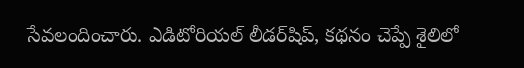సేవలందించారు. ఎడిటోరియల్ లీడర్‌షిప్, కథనం చెప్పే శైలిలో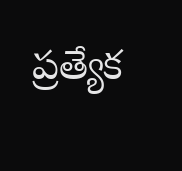ప్రత్యేక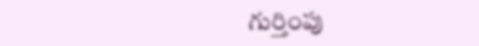గుర్తింపు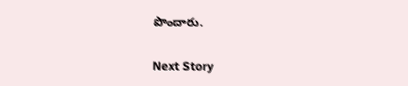పొందారు.

Next Story